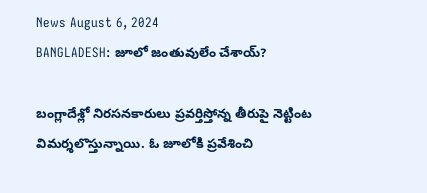News August 6, 2024
BANGLADESH: జూలో జంతువులేం చేశాయ్?

బంగ్లాదేశ్లో నిరసనకారులు ప్రవర్తిస్తోన్న తీరుపై నెట్టింట విమర్శలొస్తున్నాయి. ఓ జూలోకి ప్రవేశించి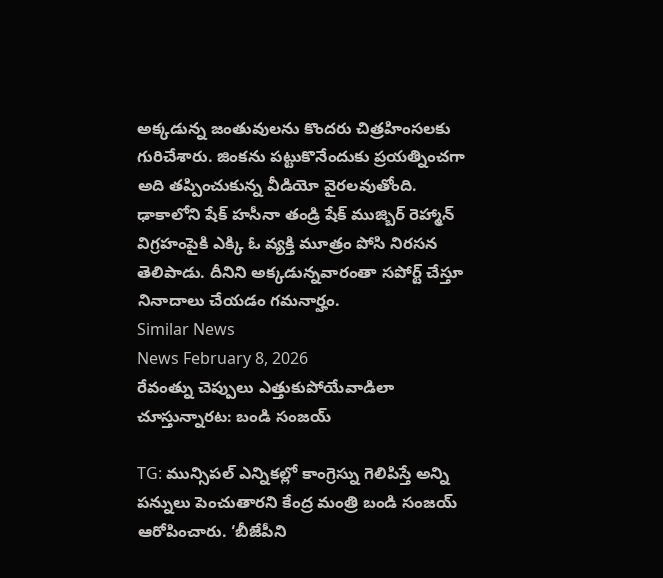అక్కడున్న జంతువులను కొందరు చిత్రహింసలకు గురిచేశారు. జింకను పట్టుకొనేందుకు ప్రయత్నించగా అది తప్పించుకున్న వీడియో వైరలవుతోంది. ఢాకాలోని షేక్ హసీనా తండ్రి షేక్ ముజ్బిర్ రెహ్మాన్ విగ్రహంపైకి ఎక్కి ఓ వ్యక్తి మూత్రం పోసి నిరసన తెలిపాడు. దీనిని అక్కడున్నవారంతా సపోర్ట్ చేస్తూ నినాదాలు చేయడం గమనార్హం.
Similar News
News February 8, 2026
రేవంత్ను చెప్పులు ఎత్తుకుపోయేవాడిలా చూస్తున్నారట: బండి సంజయ్

TG: మున్సిపల్ ఎన్నికల్లో కాంగ్రెస్ను గెలిపిస్తే అన్ని పన్నులు పెంచుతారని కేంద్ర మంత్రి బండి సంజయ్ ఆరోపించారు. ‘బీజేపీని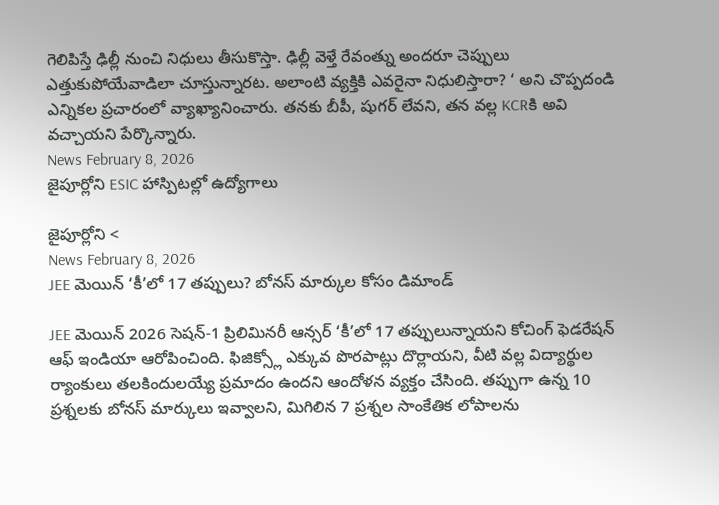గెలిపిస్తే ఢిల్లీ నుంచి నిధులు తీసుకొస్తా. ఢిల్లీ వెళ్తే రేవంత్ను అందరూ చెప్పులు ఎత్తుకుపోయేవాడిలా చూస్తున్నారట. అలాంటి వ్యక్తికి ఎవరైనా నిధులిస్తారా? ‘ అని చొప్పదండి ఎన్నికల ప్రచారంలో వ్యాఖ్యానించారు. తనకు బీపీ, షుగర్ లేవని, తన వల్ల KCRకి అవి వచ్చాయని పేర్కొన్నారు.
News February 8, 2026
జైపూర్లోని ESIC హాస్పిటల్లో ఉద్యోగాలు

జైపూర్లోని <
News February 8, 2026
JEE మెయిన్ ‘కీ’లో 17 తప్పులు? బోనస్ మార్కుల కోసం డిమాండ్

JEE మెయిన్ 2026 సెషన్-1 ప్రిలిమినరీ ఆన్సర్ ‘కీ’లో 17 తప్పులున్నాయని కోచింగ్ ఫెడరేషన్ ఆఫ్ ఇండియా ఆరోపించింది. ఫిజిక్స్లో ఎక్కువ పొరపాట్లు దొర్లాయని, వీటి వల్ల విద్యార్థుల ర్యాంకులు తలకిందులయ్యే ప్రమాదం ఉందని ఆందోళన వ్యక్తం చేసింది. తప్పుగా ఉన్న 10 ప్రశ్నలకు బోనస్ మార్కులు ఇవ్వాలని, మిగిలిన 7 ప్రశ్నల సాంకేతిక లోపాలను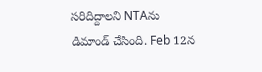సరిదిద్దాలని NTAను డిమాండ్ చేసింది. Feb 12న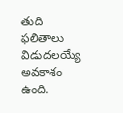తుది ఫలితాలు విడుదలయ్యే అవకాశం ఉంది.